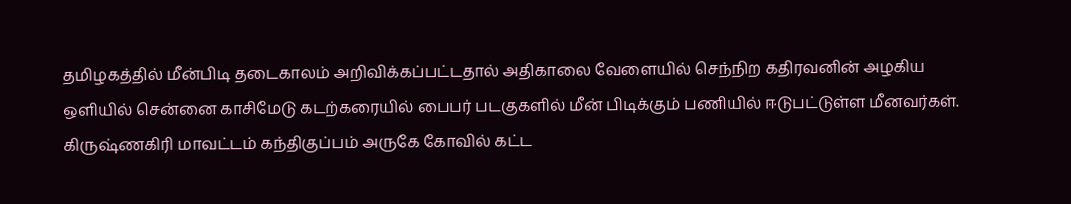தமிழகத்தில் மீன்பிடி தடைகாலம் அறிவிக்கப்பட்டதால் அதிகாலை வேளையில் செந்நிற கதிரவனின் அழகிய ஒளியில் சென்னை காசிமேடு கடற்கரையில் பைபர் படகுகளில் மீன் பிடிக்கும் பணியில் ஈடுபட்டுள்ள மீனவர்கள்.
கிருஷ்ணகிரி மாவட்டம் கந்திகுப்பம் அருகே கோவில் கட்ட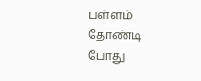பள்ளம் தோண்டி போது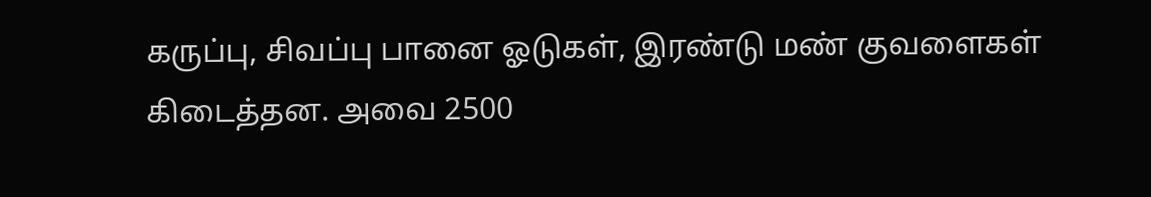கருப்பு, சிவப்பு பானை ஓடுகள், இரண்டு மண் குவளைகள் கிடைத்தன. அவை 2500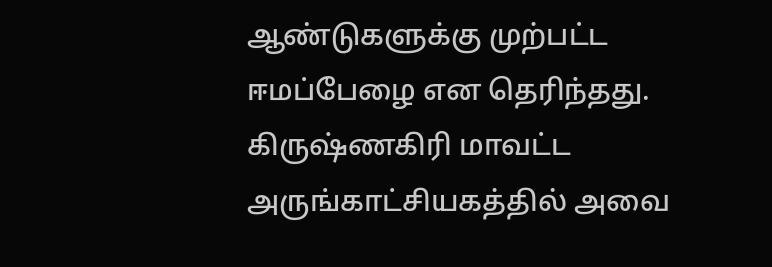ஆண்டுகளுக்கு முற்பட்ட ஈமப்பேழை என தெரிந்தது. கிருஷ்ணகிரி மாவட்ட அருங்காட்சியகத்தில் அவை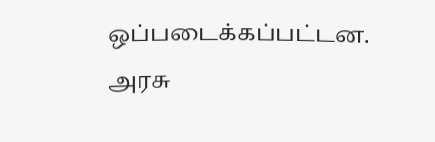ஒப்படைக்கப்பட்டன.
அரசு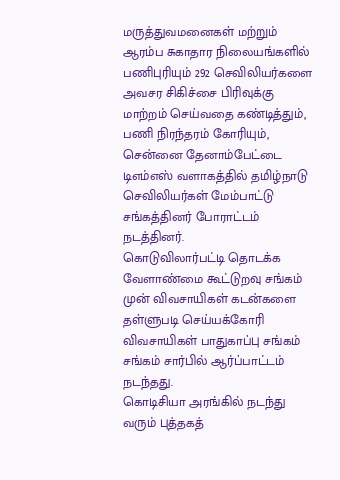மருத்துவமனைகள் மற்றும் ஆரம்ப சுகாதார நிலையங்களில் பணிபுரியும் 292 செவிலியர்களை அவசர சிகிச்சை பிரிவுக்கு மாற்றம் செய்வதை கண்டித்தும், பணி நிரந்தரம் கோரியும், சென்னை தேனாம்பேட்டை டிஎம்எஸ் வளாகத்தில் தமிழ்நாடு செவிலியர்கள் மேம்பாட்டு சங்கத்தினர் போராட்டம் நடத்தினர்.
கொடுவிலார்பட்டி தொடக்க வேளாண்மை கூட்டுறவு சங்கம் முன் விவசாயிகள் கடன்களை தள்ளுபடி செய்யக்கோரி விவசாயிகள் பாதுகாப்பு சங்கம் சங்கம் சார்பில் ஆர்ப்பாட்டம் நடந்தது.
கொடிசியா அரங்கில் நடந்து வரும் புத்தகத்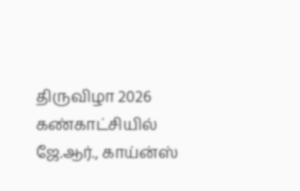திருவிழா 2026 கண்காட்சியில் ஜே.ஆர்., காய்ன்ஸ்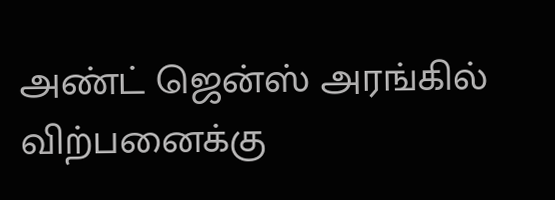அண்ட் ஜென்ஸ் அரங்கில் விற்பனைக்கு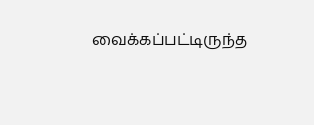வைக்கப்பட்டிருந்த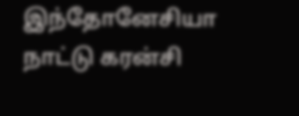இந்தோனேசியா நாட்டு கரன்சி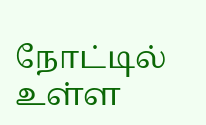நோட்டில் உள்ள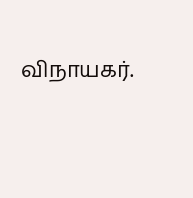விநாயகர்.